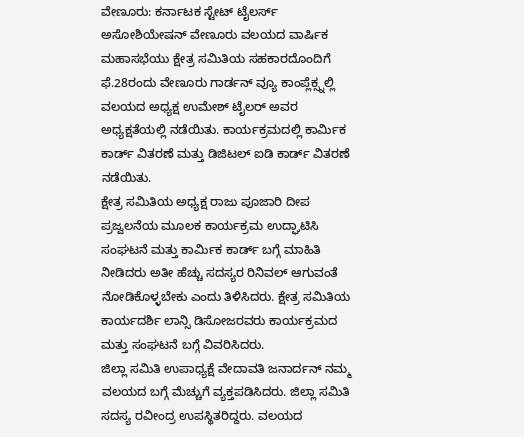ವೇಣೂರು: ಕರ್ನಾಟಕ ಸ್ಟೇಟ್ ಟೈಲರ್ಸ್ ಅಸೋಶಿಯೇಷನ್ ವೇಣೂರು ವಲಯದ ವಾರ್ಷಿಕ ಮಹಾಸಭೆಯು ಕ್ಷೇತ್ರ ಸಮಿತಿಯ ಸಹಕಾರದೊಂದಿಗೆ ಫೆ.28ರಂದು ವೇಣೂರು ಗಾರ್ಡನ್ ವ್ಯೂ ಕಾಂಪ್ಲೆಕ್ಸ್ನಲ್ಲಿ ವಲಯದ ಅಧ್ಯಕ್ಷ ಉಮೇಶ್ ಟೈಲರ್ ಅವರ ಅಧ್ಯಕ್ಷತೆಯಲ್ಲಿ ನಡೆಯಿತು. ಕಾರ್ಯಕ್ರಮದಲ್ಲಿ ಕಾರ್ಮಿಕ ಕಾರ್ಡ್ ವಿತರಣೆ ಮತ್ತು ಡಿಜಿಟಲ್ ಐಡಿ ಕಾರ್ಡ್ ವಿತರಣೆ ನಡೆಯಿತು.
ಕ್ಷೇತ್ರ ಸಮಿತಿಯ ಅಧ್ಯಕ್ಷ ರಾಜು ಪೂಜಾರಿ ದೀಪ ಪ್ರಜ್ವಲನೆಯ ಮೂಲಕ ಕಾರ್ಯಕ್ರಮ ಉದ್ಘಾಟಿಸಿ ಸಂಘಟನೆ ಮತ್ತು ಕಾರ್ಮಿಕ ಕಾರ್ಡ್ ಬಗ್ಗೆ ಮಾಹಿತಿ ನೀಡಿದರು ಅತೀ ಹೆಚ್ಚು ಸದಸ್ಯರ ರಿನಿವಲ್ ಆಗುವಂತೆ ನೋಡಿಕೊಳ್ಳಬೇಕು ಎಂದು ತಿಳಿಸಿದರು. ಕ್ಷೇತ್ರ ಸಮಿತಿಯ ಕಾರ್ಯದರ್ಶಿ ಲಾನ್ಸಿ ಡಿಸೋಜರವರು ಕಾರ್ಯಕ್ರಮದ ಮತ್ತು ಸಂಘಟನೆ ಬಗ್ಗೆ ವಿವರಿಸಿದರು.
ಜಿಲ್ಲಾ ಸಮಿತಿ ಉಪಾಧ್ಯಕ್ಷೆ ವೇದಾವತಿ ಜನಾರ್ದನ್ ನಮ್ಮ ವಲಯದ ಬಗ್ಗೆ ಮೆಚ್ಚುಗೆ ವ್ಯಕ್ತಪಡಿಸಿದರು. ಜಿಲ್ಲಾ ಸಮಿತಿ ಸದಸ್ಯ ರವೀಂದ್ರ ಉಪಸ್ಥಿತರಿದ್ದರು. ವಲಯದ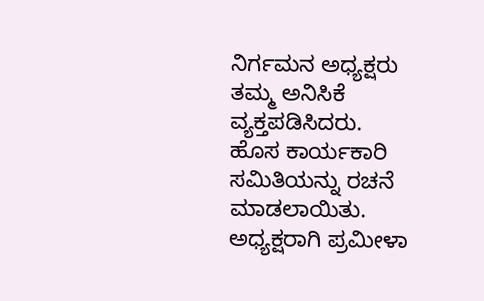ನಿರ್ಗಮನ ಅಧ್ಯಕ್ಷರು ತಮ್ಮ ಅನಿಸಿಕೆ ವ್ಯಕ್ತಪಡಿಸಿದರು.
ಹೊಸ ಕಾರ್ಯಕಾರಿ ಸಮಿತಿಯನ್ನು ರಚನೆ ಮಾಡಲಾಯಿತು. ಅಧ್ಯಕ್ಷರಾಗಿ ಪ್ರಮೀಳಾ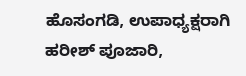ಹೊಸಂಗಡಿ, ಉಪಾಧ್ಯಕ್ಷರಾಗಿ ಹರೀಶ್ ಪೂಜಾರಿ,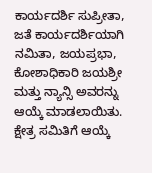ಕಾರ್ಯದರ್ಶಿ ಸುಪ್ರೀತಾ, ಜತೆ ಕಾರ್ಯದರ್ಶಿಯಾಗಿ ನಮಿತಾ, ಜಯಪ್ರಭಾ, ಕೋಶಾಧಿಕಾರಿ ಜಯಶ್ರೀ ಮತ್ತು ನ್ಯಾನ್ಸಿ ಅವರನ್ನು ಆಯ್ಕೆ ಮಾಡಲಾಯಿತು. ಕ್ಷೇತ್ರ ಸಮಿತಿಗೆ ಆಯ್ಕೆ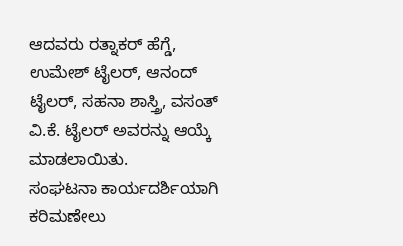ಆದವರು ರತ್ನಾಕರ್ ಹೆಗ್ಡೆ, ಉಮೇಶ್ ಟೈಲರ್, ಆನಂದ್ ಟೈಲರ್, ಸಹನಾ ಶಾಸ್ತ್ರಿ, ವಸಂತ್ ವಿ.ಕೆ. ಟೈಲರ್ ಅವರನ್ನು ಆಯ್ಕೆ ಮಾಡಲಾಯಿತು.
ಸಂಘಟನಾ ಕಾರ್ಯದರ್ಶಿಯಾಗಿ ಕರಿಮಣೇಲು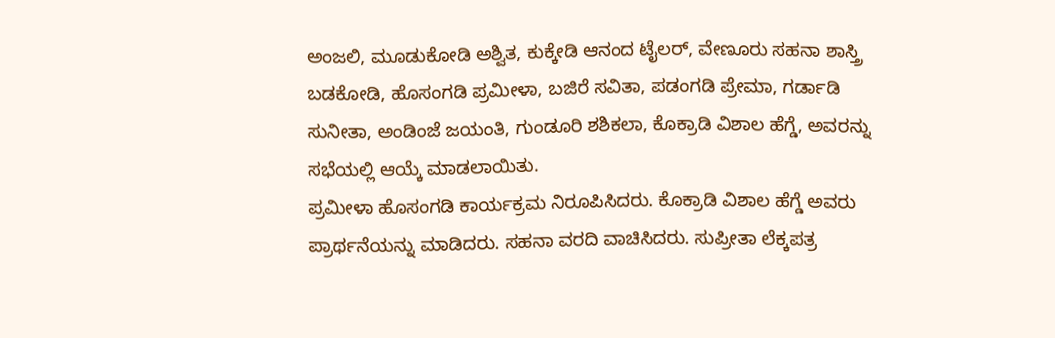ಅಂಜಲಿ, ಮೂಡುಕೋಡಿ ಅಶ್ವಿತ, ಕುಕ್ಕೇಡಿ ಆನಂದ ಟೈಲರ್, ವೇಣೂರು ಸಹನಾ ಶಾಸ್ತ್ರಿ ಬಡಕೋಡಿ, ಹೊಸಂಗಡಿ ಪ್ರಮೀಳಾ, ಬಜಿರೆ ಸವಿತಾ, ಪಡಂಗಡಿ ಪ್ರೇಮಾ, ಗರ್ಡಾಡಿ ಸುನೀತಾ, ಅಂಡಿಂಜೆ ಜಯಂತಿ, ಗುಂಡೂರಿ ಶಶಿಕಲಾ, ಕೊಕ್ರಾಡಿ ವಿಶಾಲ ಹೆಗ್ಡೆ, ಅವರನ್ನು ಸಭೆಯಲ್ಲಿ ಆಯ್ಕೆ ಮಾಡಲಾಯಿತು.
ಪ್ರಮೀಳಾ ಹೊಸಂಗಡಿ ಕಾರ್ಯಕ್ರಮ ನಿರೂಪಿಸಿದರು. ಕೊಕ್ರಾಡಿ ವಿಶಾಲ ಹೆಗ್ಡೆ ಅವರು ಪ್ರಾರ್ಥನೆಯನ್ನು ಮಾಡಿದರು. ಸಹನಾ ವರದಿ ವಾಚಿಸಿದರು. ಸುಪ್ರೀತಾ ಲೆಕ್ಕಪತ್ರ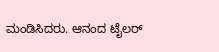ಮಂಡಿಸಿದರು. ಆನಂದ ಟೈಲರ್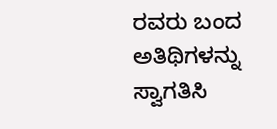ರವರು ಬಂದ ಅತಿಥಿಗಳನ್ನು ಸ್ವಾಗತಿಸಿ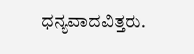ಧನ್ಯವಾದವಿತ್ತರು.